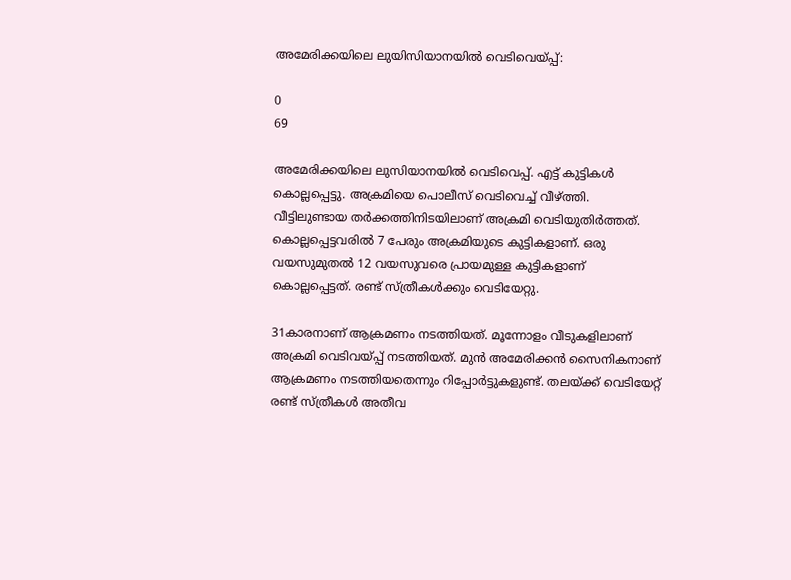അമേരിക്കയിലെ ലുയിസിയാനയിൽ വെടിവെയ്പ്പ്:

0
69

അമേരിക്കയിലെ ലുസിയാനയിൽ വെടിവെപ്പ്. എട്ട് കുട്ടികൾ കൊല്ലപ്പെട്ടു. അക്രമിയെ പൊലീസ് വെടിവെച്ച് വീഴ്ത്തി. വീട്ടിലുണ്ടായ തർക്കത്തിനിടയിലാണ് അക്രമി വെടിയുതിർത്തത്. കൊല്ലപ്പെട്ടവരിൽ 7 പേരും അക്രമിയുടെ കുട്ടികളാണ്. ഒരു വയസുമുതൽ 12 വയസുവരെ പ്രായമുള്ള കുട്ടികളാണ് കൊല്ലപ്പെട്ടത്. രണ്ട് സ്ത്രീകൾക്കും വെടിയേറ്റു.

31കാരനാണ് ആക്രമണം നടത്തിയത്. മൂന്നോളം വീടുകളിലാണ് അക്രമി വെടിവയ്പ്പ് നടത്തിയത്. മുൻ അമേരിക്കൻ സൈനികനാണ് ആക്രമണം നടത്തിയതെന്നും റിപ്പോർട്ടുകളുണ്ട്. തലയ്ക്ക് വെടിയേറ്റ് രണ്ട് സ്ത്രീകൾ അതീവ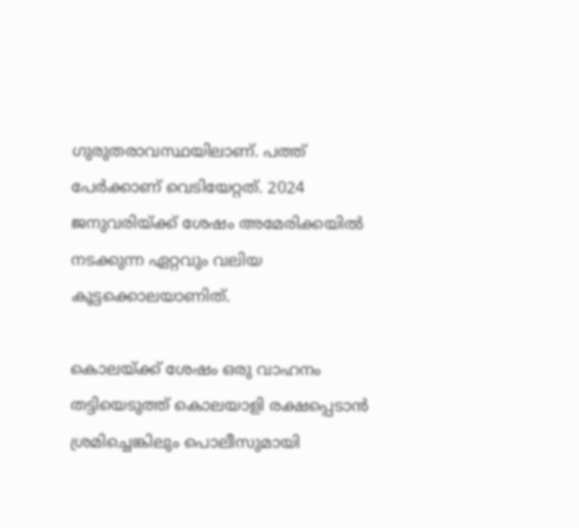ഗുരുതരാവസ്ഥയിലാണ്. പത്ത് പേർക്കാണ് വെടിയേറ്റത്. 2024 ജനുവരിയ്ക്ക് ശേഷം അമേരിക്കയിൽ നടക്കുന്ന ഏറ്റവും വലിയ കൂട്ടക്കൊലയാണിത്.

കൊലയ്ക്ക് ശേഷം ഒരു വാഹനം തട്ടിയെടുത്ത് കൊലയാളി രക്ഷപ്പെടാൻ‌ ശ്രമിച്ചെങ്കിലും പൊലീസുമായി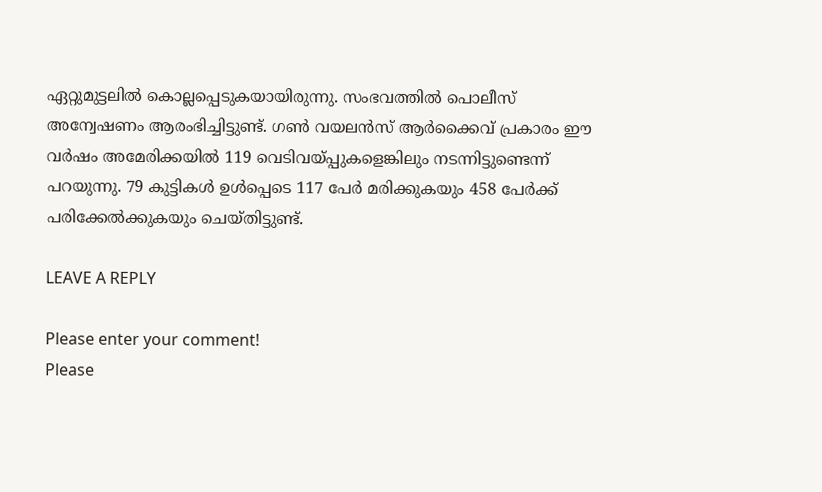ഏറ്റുമുട്ടലിൽ കൊല്ലപ്പെടുകയായിരുന്നു. സംഭവത്തിൽ പൊലീസ് അന്വേഷണം ആരംഭിച്ചിട്ടുണ്ട്. ഗൺ വയലൻസ് ആർക്കൈവ് പ്രകാരം ഈ വർഷം അമേരിക്കയിൽ 119 വെടിവയ്പ്പുകളെങ്കിലും നടന്നിട്ടുണ്ടെന്ന് പറയുന്നു. 79 കുട്ടികൾ ഉൾപ്പെടെ 117 പേർ മരിക്കുകയും 458 പേർക്ക് പരിക്കേൽക്കുകയും ചെയ്തിട്ടുണ്ട്.

LEAVE A REPLY

Please enter your comment!
Please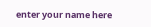enter your name here